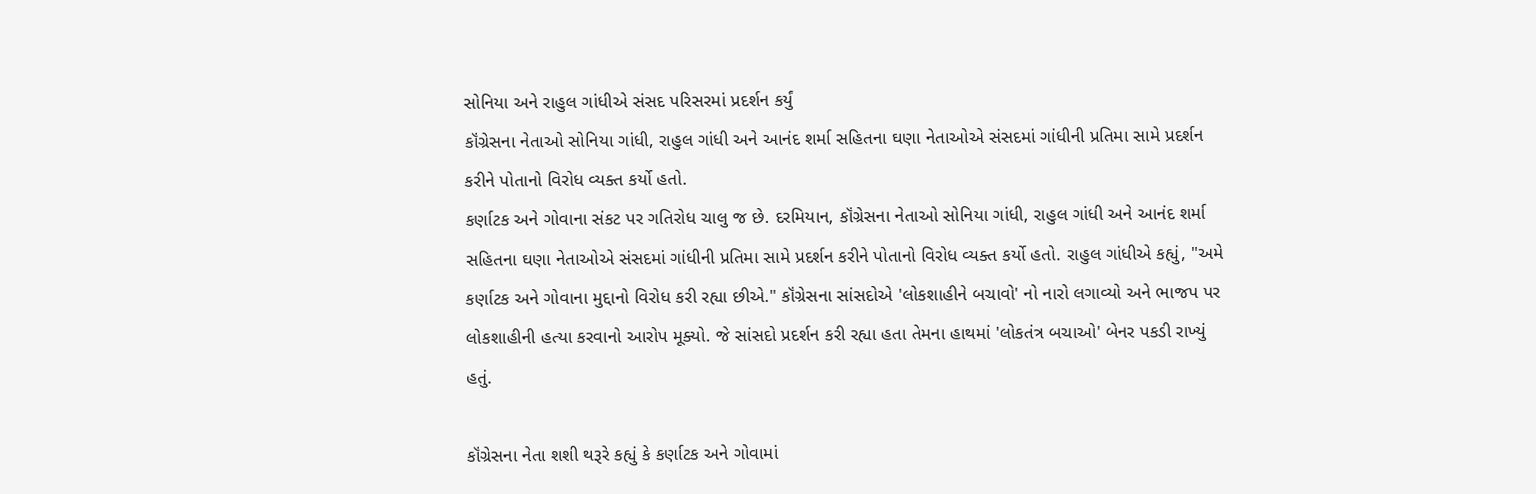સોનિયા અને રાહુલ ગાંધીએ સંસદ પરિસરમાં પ્રદર્શન કર્યું
કૉંગ્રેસના નેતાઓ સોનિયા ગાંધી, રાહુલ ગાંધી અને આનંદ શર્મા સહિતના ઘણા નેતાઓએ સંસદમાં ગાંધીની પ્રતિમા સામે પ્રદર્શન કરીને પોતાનો વિરોધ વ્યક્ત કર્યો હતો.
કર્ણાટક અને ગોવાના સંકટ પર ગતિરોધ ચાલુ જ છે. દરમિયાન, કૉંગ્રેસના નેતાઓ સોનિયા ગાંધી, રાહુલ ગાંધી અને આનંદ શર્મા સહિતના ઘણા નેતાઓએ સંસદમાં ગાંધીની પ્રતિમા સામે પ્રદર્શન કરીને પોતાનો વિરોધ વ્યક્ત કર્યો હતો. રાહુલ ગાંધીએ કહ્યું, "અમે કર્ણાટક અને ગોવાના મુદ્દાનો વિરોધ કરી રહ્યા છીએ." કૉંગ્રેસના સાંસદોએ 'લોકશાહીને બચાવો' નો નારો લગાવ્યો અને ભાજપ પર લોકશાહીની હત્યા કરવાનો આરોપ મૂક્યો. જે સાંસદો પ્રદર્શન કરી રહ્યા હતા તેમના હાથમાં 'લોકતંત્ર બચાઓ' બેનર પકડી રાખ્યું હતું.

કૉંગ્રેસના નેતા શશી થરૂરે કહ્યું કે કર્ણાટક અને ગોવામાં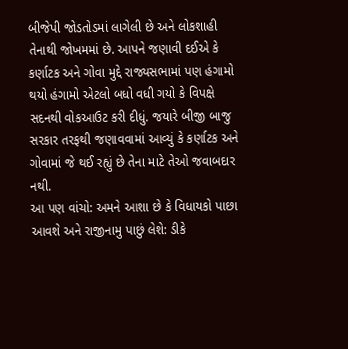બીજેપી જોડતોડમાં લાગેલી છે અને લોકશાહી તેનાથી જોખમમાં છે. આપને જણાવી દઈએ કે કર્ણાટક અને ગોવા મુદ્દે રાજ્યસભામાં પણ હંગામો થયો હંગામો એટલો બધો વધી ગયો કે વિપક્ષે સદનથી વોકઆઉટ કરી દીધું. જયારે બીજી બાજુ સરકાર તરફથી જણાવવામાં આવ્યું કે કર્ણાટક અને ગોવામાં જે થઈ રહ્યું છે તેના માટે તેઓ જવાબદાર નથી.
આ પણ વાંચો: અમને આશા છે કે વિધાયકો પાછા આવશે અને રાજીનામુ પાછું લેશે: ડીકે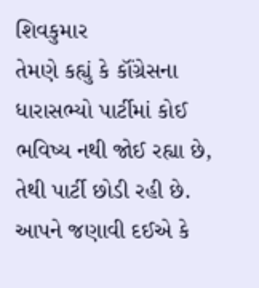શિવકુમાર
તેમણે કહ્યું કે કૉંગ્રેસના ધારાસભ્યો પાર્ટીમાં કોઈ ભવિષ્ય નથી જોઈ રહ્યા છે, તેથી પાર્ટી છોડી રહી છે. આપને જણાવી દઈએ કે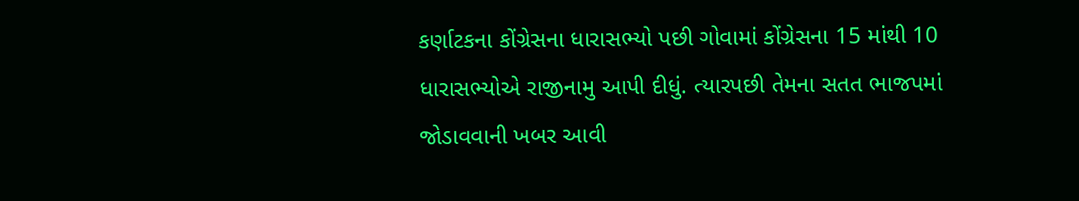કર્ણાટકના કોંગ્રેસના ધારાસભ્યો પછી ગોવામાં કોંગ્રેસના 15 માંથી 10 ધારાસભ્યોએ રાજીનામુ આપી દીધું. ત્યારપછી તેમના સતત ભાજપમાં જોડાવવાની ખબર આવી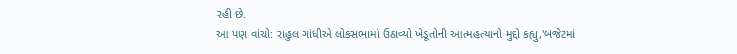રહી છે.
આ પણ વાંચો: રાહુલ ગાંધીએ લોકસભામાં ઉઠાવ્યો ખેડૂતોની આત્મહત્યાનો મુદ્દો કહ્યુ,'બજેટમાં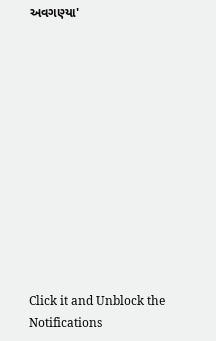અવગણ્યા'












Click it and Unblock the Notifications